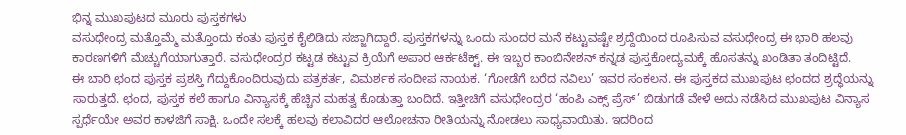ಭಿನ್ನ ಮುಖಪುಟದ ಮೂರು ಪುಸ್ತಕಗಳು
ವಸುಧೇಂದ್ರ ಮತ್ತೊಮ್ಮೆ ಮತ್ತೊಂದು ಕಂತು ಪುಸ್ತಕ ಕೈಲಿಡಿದು ಸಜ್ಜಾಗಿದ್ದಾರೆ. ಪುಸ್ತಕಗಳನ್ನು ಒಂದು ಸುಂದರ ಮನೆ ಕಟ್ಟುವಷ್ಟೇ ಶ್ರದ್ದೆಯಿಂದ ರೂಪಿಸುವ ವಸುಧೇಂದ್ರ ಈ ಭಾರಿ ಹಲವು ಕಾರಣಗಳಿಗೆ ಮೆಚ್ಚುಗೆಯಾಗುತ್ತಾರೆ. ವಸುಧೇಂದ್ರರ ಕಟ್ಟಡ ಕಟ್ಟುವ ಕ್ರಿಯೆಗೆ ಅಪಾರ ಆರ್ಕಟೆಕ್ಟ್. ಈ ಇಬ್ಬರ ಕಾಂಬಿನೇಶನ್ ಕನ್ನಡ ಪುಸ್ತಕೋದ್ಯಮಕ್ಕೆ ಹೊಸತನ್ನು ಖಂಡಿತಾ ತಂದಿಟ್ಟಿದೆ.
ಈ ಬಾರಿ ಛಂದ ಪುಸ್ತಕ ಪ್ರಶಸ್ತಿ ಗೆದ್ದುಕೊಂದಿರುವುದು ಪತ್ರಕರ್ತ, ವಿಮರ್ಶಕ ಸಂದೀಪ ನಾಯಕ. ‘ಗೋಡೆಗೆ ಬರೆದ ನವಿಲು’ ಇವರ ಸಂಕಲನ. ಈ ಪುಸ್ತಕದ ಮುಖಪುಟ ಛಂದದ ಶ್ರದ್ಧೆಯನ್ನು ಸಾರುತ್ತದೆ. ಛಂದ, ಪುಸ್ತಕ ಕಲೆ ಹಾಗೂ ವಿನ್ಯಾಸಕ್ಕೆ ಹೆಚ್ಚಿನ ಮಹತ್ವ ಕೊಡುತ್ತಾ ಬಂದಿದೆ. ಇತ್ತೀಚಿಗೆ ವಸುಧೇಂದ್ರರ ‘ಹಂಪಿ ಎಕ್ಸ್ ಪ್ರೆಸ್’ ಬಿಡುಗಡೆ ವೇಳೆ ಅದು ನಡೆಸಿದ ಮುಖಪುಟ ವಿನ್ಯಾಸ ಸ್ಪರ್ಧೆಯೇ ಅವರ ಕಾಳಜಿಗೆ ಸಾಕ್ಷಿ. ಒಂದೇ ಸಲಕ್ಕೆ ಹಲವು ಕಲಾವಿದರ ಆಲೋಚನಾ ರೀತಿಯನ್ನು ನೋಡಲು ಸಾಧ್ಯವಾಯಿತು. ಇದರಿಂದ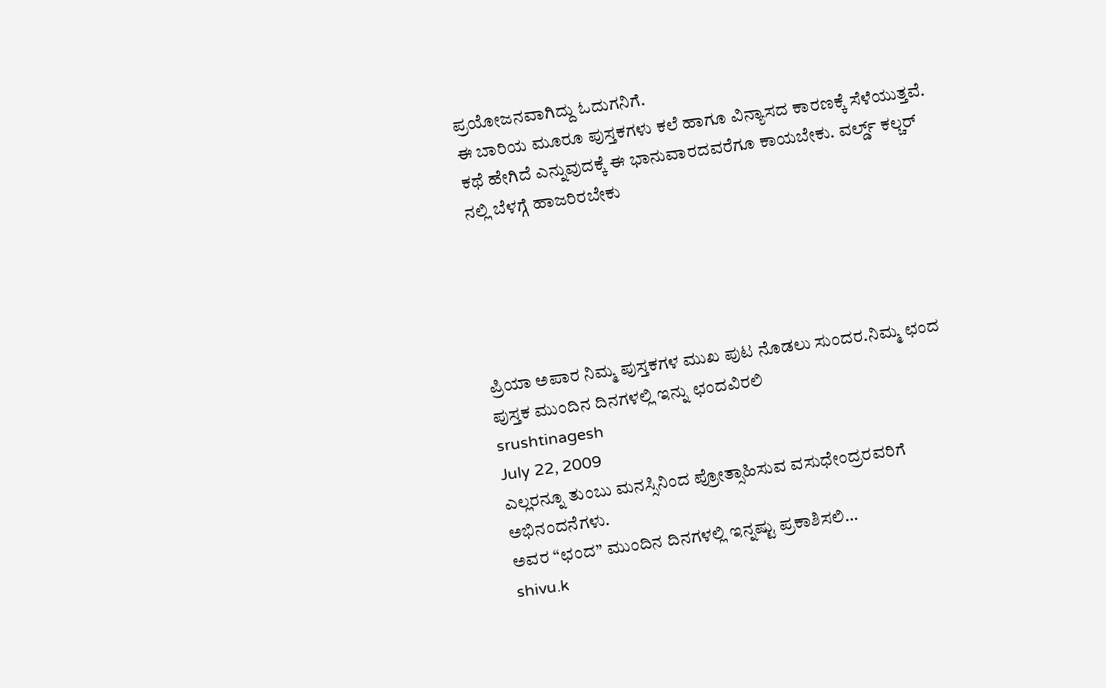ಪ್ರಯೋಜನವಾಗಿದ್ದು ಓದುಗನಿಗೆ.
ಈ ಬಾರಿಯ ಮೂರೂ ಪುಸ್ತಕಗಳು ಕಲೆ ಹಾಗೂ ವಿನ್ಯಾಸದ ಕಾರಣಕ್ಕೆ ಸೆಳೆಯುತ್ತವೆ. ಕಥೆ ಹೇಗಿದೆ ಎನ್ನುವುದಕ್ಕೆ ಈ ಭಾನುವಾರದವರೆಗೂ ಕಾಯಬೇಕು. ವರ್ಲ್ಡ್ ಕಲ್ಚರ್ ನಲ್ಲಿ ಬೆಳಗ್ಗೆ ಹಾಜರಿರಬೇಕು





ಪ್ರಿಯಾ ಅಪಾರ ನಿಮ್ಮ ಪುಸ್ತಕಗಳ ಮುಖ ಪುಟ ನೊಡಲು ಸುಂದರ.ನಿಮ್ಮ ಛಂದ
ಪುಸ್ತಕ ಮುಂದಿನ ದಿನಗಳಲ್ಲಿ ಇನ್ನು ಛಂದವಿರಲಿ
srushtinagesh
July 22, 2009
ಎಲ್ಲರನ್ನೂ ತುಂಬು ಮನಸ್ಸಿನಿಂದ ಪ್ರೋತ್ಸಾಹಿಸುವ ವಸುಧೇಂದ್ರರವರಿಗೆ ಅಭಿನಂದನೆಗಳು.
ಅವರ “ಛಂದ” ಮುಂದಿನ ದಿನಗಳಲ್ಲಿ ಇನ್ನಷ್ಟು ಪ್ರಕಾಶಿಸಲಿ…
shivu.k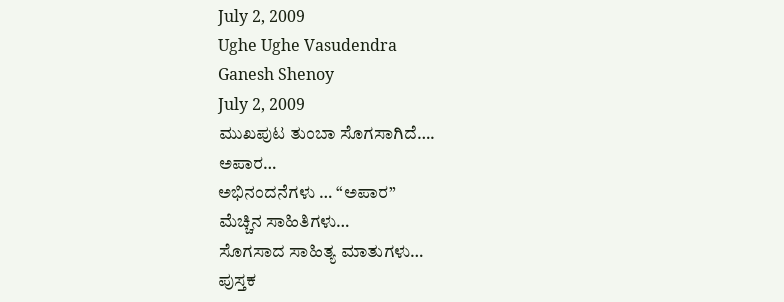July 2, 2009
Ughe Ughe Vasudendra
Ganesh Shenoy
July 2, 2009
ಮುಖಪುಟ ತುಂಬಾ ಸೊಗಸಾಗಿದೆ….
ಅಪಾರ…
ಅಭಿನಂದನೆಗಳು … “ಅಪಾರ”
ಮೆಚ್ಚಿನ ಸಾಹಿತಿಗಳು…
ಸೊಗಸಾದ ಸಾಹಿತ್ಯ ಮಾತುಗಳು…
ಪುಸ್ತಕ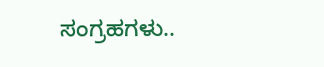ಸಂಗ್ರಹಗಳು..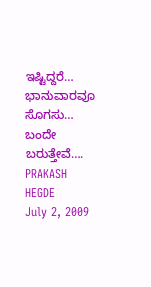ಇಷ್ಟಿದ್ದರೆ…
ಭಾನುವಾರವೂ ಸೊಗಸು…
ಬಂದೇ ಬರುತ್ತೇವೆ….
PRAKASH HEGDE
July 2, 2009